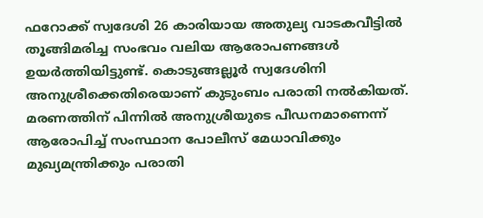ഫറോക്ക് സ്വദേശി 26 കാരിയായ അതുല്യ വാടകവീട്ടിൽ തൂങ്ങിമരിച്ച സംഭവം വലിയ ആരോപണങ്ങൾ ഉയർത്തിയിട്ടുണ്ട്. കൊടുങ്ങല്ലൂർ സ്വദേശിനി അനുശ്രീക്കെതിരെയാണ് കുടുംബം പരാതി നൽകിയത്. മരണത്തിന് പിന്നിൽ അനുശ്രീയുടെ പീഡനമാണെന്ന് ആരോപിച്ച് സംസ്ഥാന പോലീസ് മേധാവിക്കും മുഖ്യമന്ത്രിക്കും പരാതി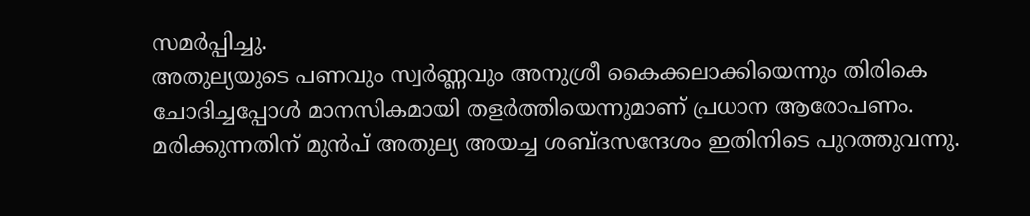സമർപ്പിച്ചു.
അതുല്യയുടെ പണവും സ്വർണ്ണവും അനുശ്രീ കൈക്കലാക്കിയെന്നും തിരികെ ചോദിച്ചപ്പോൾ മാനസികമായി തളർത്തിയെന്നുമാണ് പ്രധാന ആരോപണം. മരിക്കുന്നതിന് മുൻപ് അതുല്യ അയച്ച ശബ്ദസന്ദേശം ഇതിനിടെ പുറത്തുവന്നു.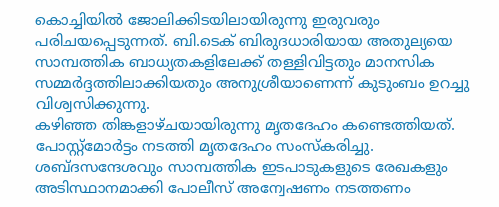കൊച്ചിയിൽ ജോലിക്കിടയിലായിരുന്നു ഇരുവരും പരിചയപ്പെടുന്നത്. ബി.ടെക് ബിരുദധാരിയായ അതുല്യയെ സാമ്പത്തിക ബാധ്യതകളിലേക്ക് തള്ളിവിട്ടതും മാനസിക സമ്മർദ്ദത്തിലാക്കിയതും അനുശ്രീയാണെന്ന് കുടുംബം ഉറച്ചു വിശ്വസിക്കുന്നു.
കഴിഞ്ഞ തിങ്കളാഴ്ചയായിരുന്നു മൃതദേഹം കണ്ടെത്തിയത്. പോസ്റ്റ്മോർട്ടം നടത്തി മൃതദേഹം സംസ്കരിച്ചു. ശബ്ദസന്ദേശവും സാമ്പത്തിക ഇടപാടുകളുടെ രേഖകളും അടിസ്ഥാനമാക്കി പോലീസ് അന്വേഷണം നടത്തണം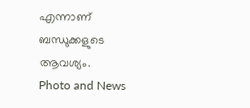എന്നാണ് ബന്ധുക്കളുടെ ആവശ്യം.
Photo and News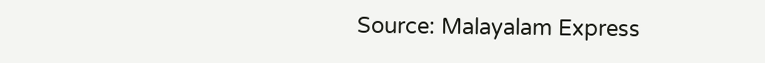Source: Malayalam Express